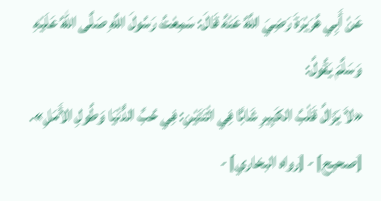عَنْ أَبِي هُرَيْرَةَ رَضِيَ اللَّهُ عَنْهُ قَالَ: سَمِعْتُ رَسُولَ اللَّهِ صَلَّى اللهُ عَلَيْهِ وَسَلَّمَ يَقُولُ:
«لاَ يَزَالُ قَلْبُ الكَبِيرِ شَابًّا فِي اثْنَتَيْنِ: فِي حُبِّ الدُّنْيَا وَطُولِ الأَمَلِ».
[صحيح] - [رواه البخاري] -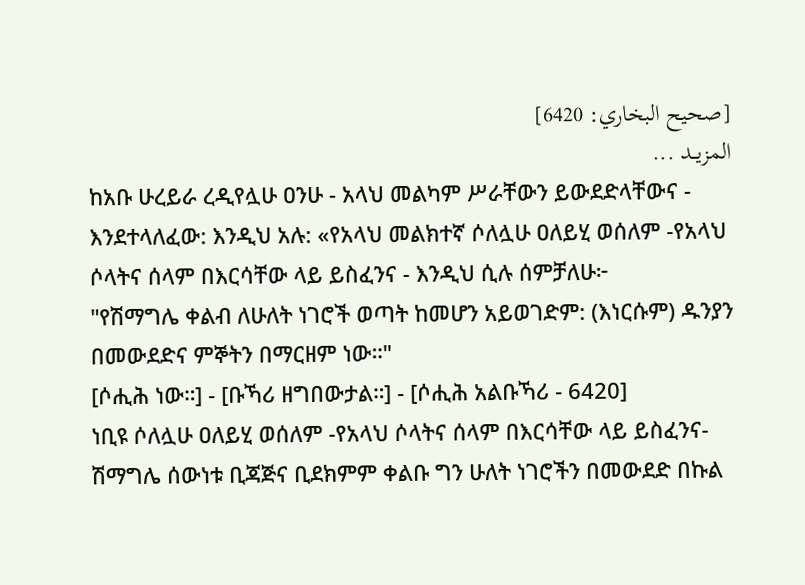[صحيح البخاري: 6420]
المزيــد ...
ከአቡ ሁረይራ ረዲየሏሁ ዐንሁ - አላህ መልካም ሥራቸውን ይውደድላቸውና - እንደተላለፈው: እንዲህ አሉ: «የአላህ መልክተኛ ሶለሏሁ ዐለይሂ ወሰለም -የአላህ ሶላትና ሰላም በእርሳቸው ላይ ይስፈንና - እንዲህ ሲሉ ሰምቻለሁ፦
"የሽማግሌ ቀልብ ለሁለት ነገሮች ወጣት ከመሆን አይወገድም: (እነርሱም) ዱንያን በመውደድና ምኞትን በማርዘም ነው።"
[ሶሒሕ ነው።] - [ቡኻሪ ዘግበውታል።] - [ሶሒሕ አልቡኻሪ - 6420]
ነቢዩ ሶለሏሁ ዐለይሂ ወሰለም -የአላህ ሶላትና ሰላም በእርሳቸው ላይ ይስፈንና- ሽማግሌ ሰውነቱ ቢጃጅና ቢደክምም ቀልቡ ግን ሁለት ነገሮችን በመውደድ በኩል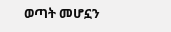ወጣት መሆኗን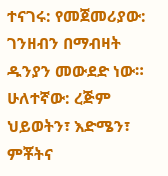ተናገሩ: የመጀመሪያው: ገንዘብን በማብዛት ዱንያን መውደድ ነው። ሁለተኛው: ረጅም ህይወትን፣ እድሜን፣ ምቾትና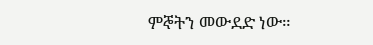ምኞትን መውደድ ነው።